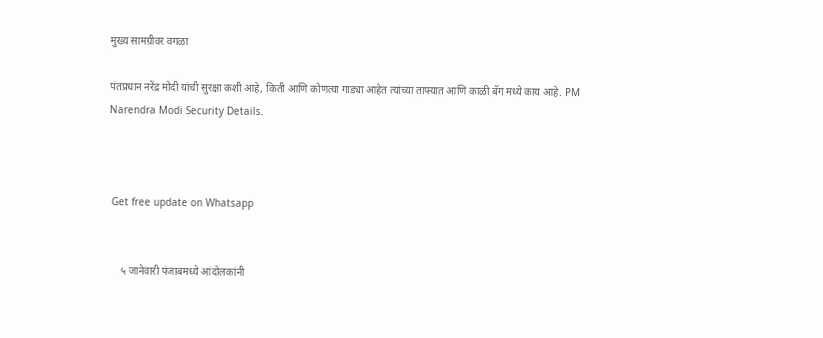मुख्य सामग्रीवर वगळा

पंतप्रधान नरेंद्र मोदी यांची सुरक्षा कशी आहे, किती आणि कोणत्या गाड्या आहेत त्यांच्या ताफ्यात आणि काळी बॅग मध्ये काय आहे. PM Narendra Modi Security Details.



 Get free update on Whatsapp


     ५ जानेवारी पंजाबमध्ये आंदोलकांनी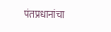पंतप्रधानांचा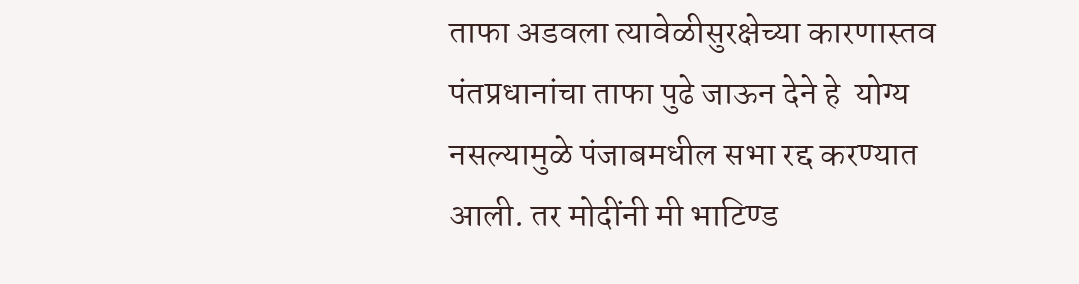ताफा अडवला त्यावेळीसुरक्षेच्या कारणास्तव पंतप्रधानांचा ताफा पुढे जाऊन देने हे  योग्य नसल्यामुळे पंजाबमधील सभा रद्द करण्यात आली. तर मोदींनी मी भाटिण्ड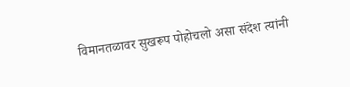विमानतळावर सुखरूप पोहोचलो असा संदेश त्यांनी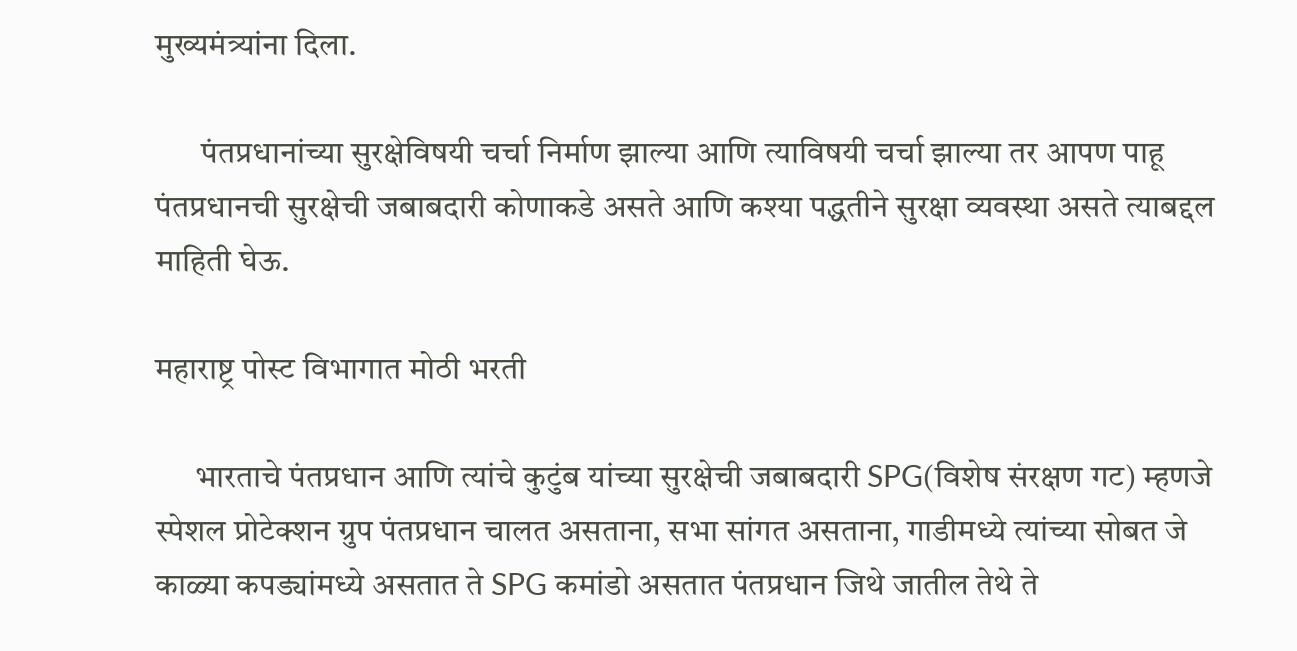मुख्यमंत्र्यांना दिला.

       पंतप्रधानांच्या सुरक्षेविषयी चर्चा निर्माण झाल्या आणि त्याविषयी चर्चा झाल्या तर आपण पाहू पंतप्रधानची सुरक्षेची जबाबदारी कोणाकडे असते आणि कश्या पद्धतीने सुरक्षा व्यवस्था असते त्याबद्दल माहिती घेऊ.

महाराष्ट्र पोस्ट विभागात मोठी भरती

      भारताचे पंतप्रधान आणि त्यांचे कुटुंब यांच्या सुरक्षेची जबाबदारी SPG(विशेष संरक्षण गट) म्हणजे स्पेशल प्रोटेक्शन ग्रुप पंतप्रधान चालत असताना, सभा सांगत असताना, गाडीमध्ये त्यांच्या सोबत जे काळ्या कपड्यांमध्ये असतात ते SPG कमांडो असतात पंतप्रधान जिथे जातील तेथे ते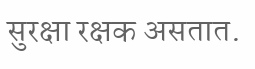सुरक्षा रक्षक असतात.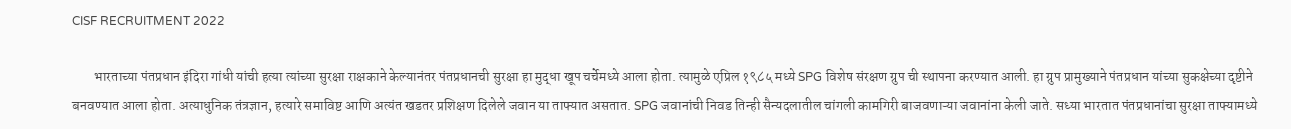CISF RECRUITMENT 2022

        भारताच्या पंतप्रधान इंदिरा गांधी यांची हत्या त्यांच्या सुरक्षा राक्षकाने केल्यानंतर पंतप्रधानची सुरक्षा हा मुद्धा खूप चर्चेमध्ये आला होता. त्यामुळे एप्रिल १९८५ मध्ये SPG विशेष संरक्षण ग्रुप ची स्थापना करण्यात आली. हा ग्रुप प्रामुख्याने पंतप्रधान यांच्या सुकक्षेच्या दृष्टीने बनवण्यात आला होता. अत्याधुनिक तंत्रज्ञान, हत्यारे समाविष्ट आणि अत्यंत खडतर प्रशिक्षण दिलेले जवान या ताफ्यात असतात. SPG जवानांची निवड तिन्ही सैन्यदलातील चांगली कामगिरी बाजवणाऱ्या जवानांना केली जाते. सध्या भारतात पंतप्रधानांचा सुरक्षा ताफ्यामध्ये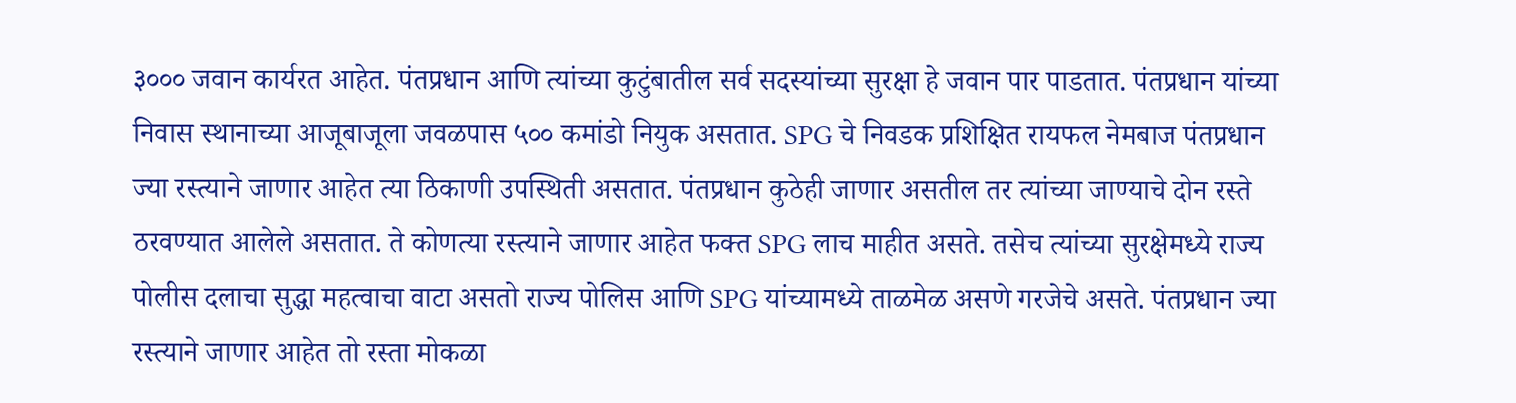३००० जवान कार्यरत आहेत. पंतप्रधान आणि त्यांच्या कुटुंबातील सर्व सदस्यांच्या सुरक्षा हे जवान पार पाडतात. पंतप्रधान यांच्या निवास स्थानाच्या आजूबाजूला जवळपास ५०० कमांडो नियुक असतात. SPG चे निवडक प्रशिक्षित रायफल नेमबाज पंतप्रधान ज्या रस्त्याने जाणार आहेत त्या ठिकाणी उपस्थिती असतात. पंतप्रधान कुठेही जाणार असतील तर त्यांच्या जाण्याचे दोन रस्ते ठरवण्यात आलेले असतात. ते कोणत्या रस्त्याने जाणार आहेत फक्त SPG लाच माहीत असते. तसेच त्यांच्या सुरक्षेमध्ये राज्य पोलीस दलाचा सुद्धा महत्वाचा वाटा असतो राज्य पोलिस आणि SPG यांच्यामध्ये ताळमेळ असणे गरजेचे असते. पंतप्रधान ज्या रस्त्याने जाणार आहेत तो रस्ता मोकळा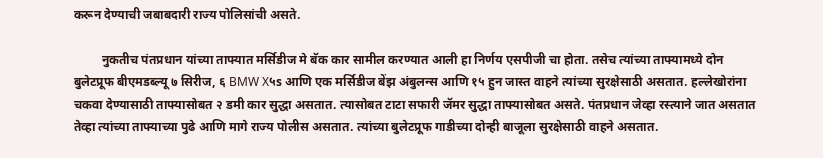करून देण्याची जबाबदारी राज्य पोलिसांची असते.

         नुकतीच पंतप्रधान यांच्या ताफ्यात मर्सिडीज मे बॅक कार सामील करण्यात आली हा निर्णय एसपीजी चा होता. तसेच त्यांच्या ताफ्यामध्ये दोन बुलेटप्रूफ बीएमडब्ल्यू ७ सिरीज, ६ BMW X५s आणि एक मर्सिडीज बेंझ अंबुलन्स आणि १५ हुन जास्त वाहने त्यांच्या सुरक्षेसाठी असतात. हल्लेखोरांना चकवा देण्यासाठी ताफ्यासोबत २ डमी कार सुद्धा असतात. त्यासोबत टाटा सफारी जॅमर सुद्धा ताफ्यासोबत असते. पंतप्रधान जेव्हा रस्त्याने जात असतात तेव्हा त्यांच्या ताफ्याच्या पुढे आणि मागे राज्य पोलीस असतात. त्यांच्या बुलेटप्रूफ गाडीच्या दोन्ही बाजूला सुरक्षेसाठी वाहने असतात.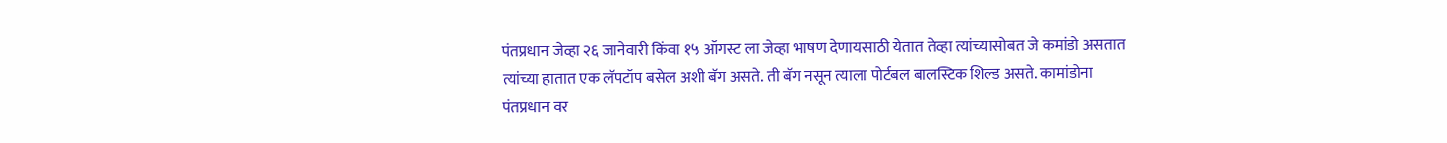पंतप्रधान जेव्हा २६ जानेवारी किंवा १५ ऑगस्ट ला जेव्हा भाषण देणायसाठी येतात तेव्हा त्यांच्यासोबत जे कमांडो असतात त्यांच्या हातात एक लॅपटॉप बसेल अशी बॅग असते. ती बॅग नसून त्याला पोर्टबल बालस्टिक शिल्ड असते. कामांडोना पंतप्रधान वर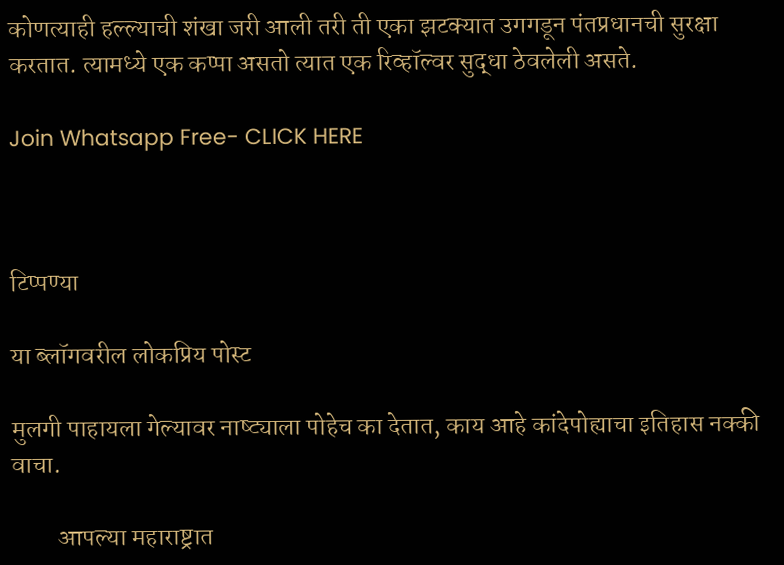कोणत्याही हल्ल्याची शंखा जरी आली तरी ती एका झटक्यात उगगडून पंतप्रधानची सुरक्षा करतात. त्यामध्ये एक कप्पा असतो त्यात एक रिव्हॉल्वर सुद्धा ठेवलेली असते.

Join Whatsapp Free- CLICK HERE



टिप्पण्या

या ब्लॉगवरील लोकप्रिय पोस्ट

मुलगी पाहायला गेल्यावर नाष्ट्याला पोहेच का देतात, काय आहे कांदेपोह्याचा इतिहास नक्की वाचा.

         आपल्या महाराष्ट्रात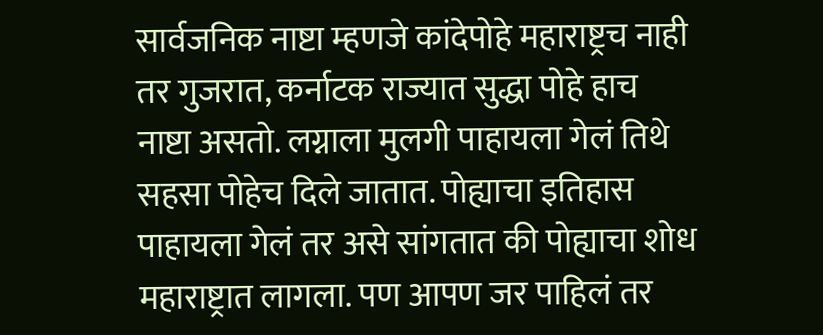सार्वजनिक नाष्टा म्हणजे कांदेपोहे महाराष्ट्रच नाही तर गुजरात, कर्नाटक राज्यात सुद्धा पोहे हाच नाष्टा असतो. लग्नाला मुलगी पाहायला गेलं तिथे सहसा पोहेच दिले जातात. पोह्याचा इतिहास पाहायला गेलं तर असे सांगतात की पोह्याचा शोध महाराष्ट्रात लागला. पण आपण जर पाहिलं तर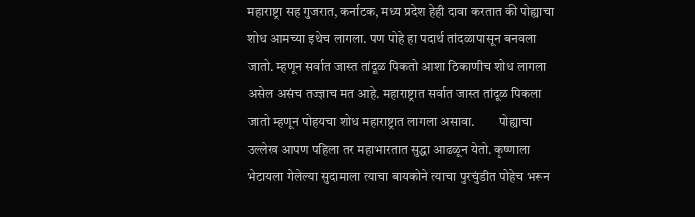महाराष्ट्रा सह गुजरात, कर्नाटक, मध्य प्रदेश हेही दावा करतात की पोह्याचा शोध आमच्या इथेच लागला. पण पोहे हा पदार्थ तांदळापासून बनवला जातो. म्हणून सर्वात जास्त तांदूळ पिकतो आशा ठिकाणीच शोध लागला असेल असंच तज्ज्ञाच मत आहे. महाराष्ट्रात सर्वात जास्त तांदूळ पिकला जातो म्हणून पोहयचा शोध महाराष्ट्रात लागला असावा.         पोह्याचा उल्लेख आपण पहिला तर महाभारतात सुद्धा आढळून येतो. कृष्णाला भेटायला गेलेल्या सुदामाला त्याचा बायकोने त्याचा पुरचुंडीत पोहेच भरून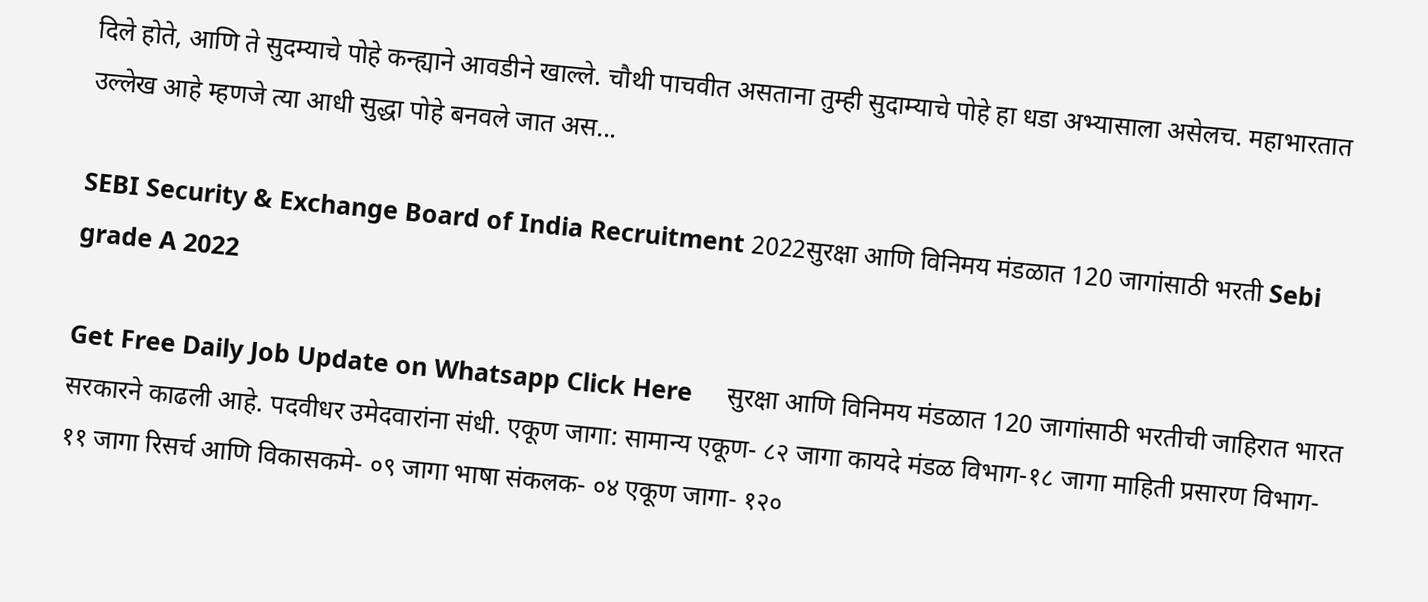दिले होते, आणि ते सुदम्याचे पोहे कन्ह्याने आवडीने खाल्ले. चौथी पाचवीत असताना तुम्ही सुदाम्याचे पोहे हा धडा अभ्यासाला असेलच. महाभारतात उल्लेख आहे म्हणजे त्या आधी सुद्धा पोहे बनवले जात अस...

SEBI Security & Exchange Board of India Recruitment 2022सुरक्षा आणि विनिमय मंडळात 120 जागांसाठी भरती Sebi grade A 2022

Get Free Daily Job Update on Whatsapp Click Here     सुरक्षा आणि विनिमय मंडळात 120 जागांसाठी भरतीची जाहिरात भारत सरकारने काढली आहे. पदवीधर उमेदवारांना संधी. एकूण जागा: सामान्य एकूण- ८२ जागा कायदे मंडळ विभाग-१८ जागा माहिती प्रसारण विभाग- ११ जागा रिसर्च आणि विकासकमे- ०९ जागा भाषा संकलक- ०४ एकूण जागा- १२०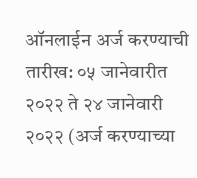ऑनलाईन अर्ज करण्याची तारीख: ०५ जानेवारीत २०२२ ते २४ जानेवारी २०२२ (अर्ज करण्याच्या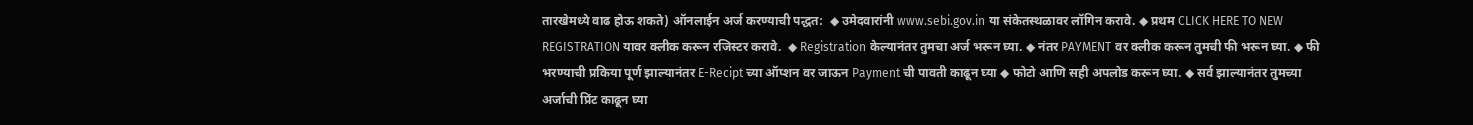तारखेमध्ये वाढ होऊ शकते) ऑनलाईन अर्ज करण्याची पद्धत:  ◆ उमेदवारांनी www.sebi.gov.in या संकेतस्थळावर लॉगिन करावे. ◆ प्रथम CLICK HERE TO NEW REGISTRATION यावर क्लीक करून रजिस्टर करावे.  ◆ Registration केल्यानंतर तुमचा अर्ज भरून घ्या. ◆ नंतर PAYMENT वर क्लीक करून तुमची फी भरून घ्या. ◆ फी भरण्याची प्रकिया पूर्ण झाल्यानंतर E-Recipt च्या ऑप्शन वर जाऊन Payment ची पावती काढून घ्या ◆ फोटो आणि सही अपलोड करून घ्या. ◆ सर्व झाल्यानंतर तुमच्या अर्जाची प्रिंट काढून घ्या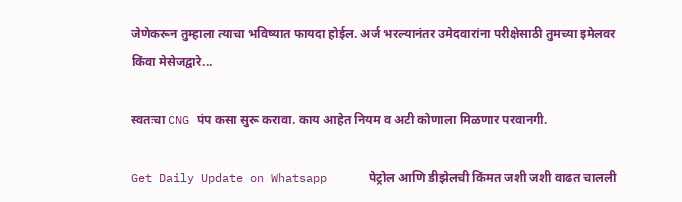जेणेकरून तुम्हाला त्याचा भविष्यात फायदा होईल. अर्ज भरल्यानंतर उमेदवारांना परीक्षेसाठी तुमच्या इमेलवर किंवा मेसेजद्वारे...

स्वतःचा CNG पंप कसा सुरू करावा. काय आहेत नियम व अटी कोणाला मिळणार परवानगी.

Get Daily Update on Whatsapp      पेट्रोल आणि डीझेलची किंमत जशी जशी वाढत चालली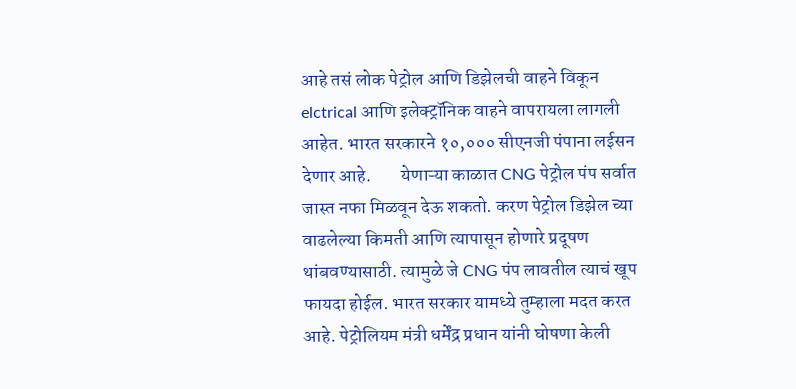आहे तसं लोक पेट्रोल आणि डिझेलची वाहने विकून elctrical आणि इलेक्ट्रॉनिक वाहने वापरायला लागली आहेत. भारत सरकारने १०,००० सीएनजी पंपाना लईसन देणार आहे.        येणाऱ्या काळात CNG पेट्रोल पंप सर्वात जास्त नफा मिळवून देऊ शकतो. करण पेट्रोल डिझेल च्या वाढलेल्या किमती आणि त्यापासून होणारे प्रदूषण थांबवण्यासाठी. त्यामुळे जे CNG पंप लावतील त्याचं खूप फायदा होईल. भारत सरकार यामध्ये तुम्हाला मदत करत आहे. पेट्रोलियम मंत्री धर्मेंद्र प्रधान यांनी घोषणा केली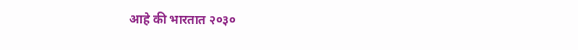आहे की भारतात २०३०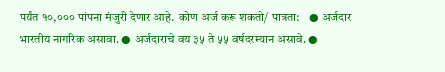पर्यंत १०,००० पांपना मंजुरी देणार आहे.  कोण अर्ज करू शकतो/ पात्रता:    ● अर्जदार भारतीय नागरिक असावा. ● अर्जदाराचे वय ३५ ते ५५ वर्षदरम्यान असावे. ●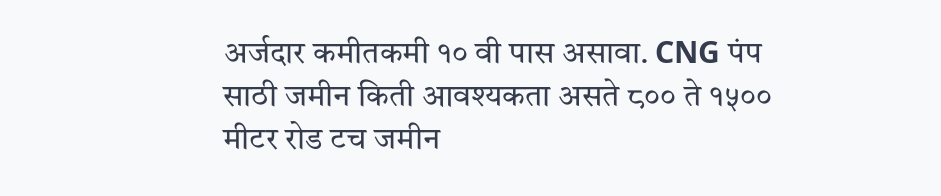अर्जदार कमीतकमी १० वी पास असावा. CNG पंप साठी जमीन किती आवश्यकता असते ८०० ते १५०० मीटर रोड टच जमीन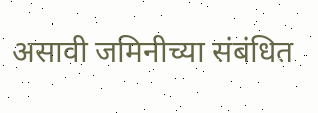असावी जमिनीच्या संबंधित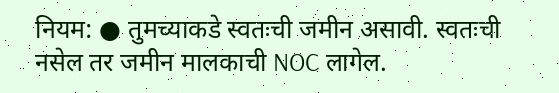नियम: ● तुमच्याकडे स्वतःची जमीन असावी. स्वतःची नसेल तर जमीन मालकाची NOC लागेल.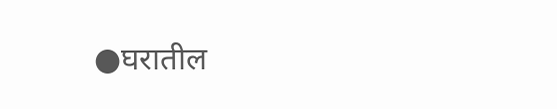●घरातील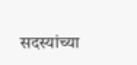सदस्यांच्या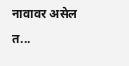नावावर असेल त...